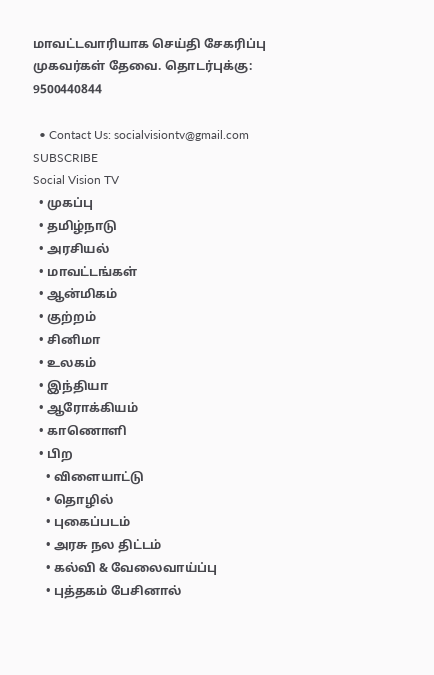மாவட்டவாரியாக செய்தி சேகரிப்பு முகவர்கள் தேவை. தொடர்புக்கு: 9500440844

  • Contact Us: socialvisiontv@gmail.com
SUBSCRIBE
Social Vision TV
  • முகப்பு
  • தமிழ்நாடு
  • அரசியல்
  • மாவட்டங்கள்
  • ஆன்மிகம்
  • குற்றம்
  • சினிமா
  • உலகம்
  • இந்தியா
  • ஆரோக்கியம்
  • காணொளி
  • பிற
    • விளையாட்டு
    • தொழில்
    • புகைப்படம்
    • அரசு நல திட்டம்
    • கல்வி & வேலைவாய்ப்பு
    • புத்தகம் பேசினால்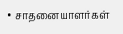• சாதனையாளர்கள்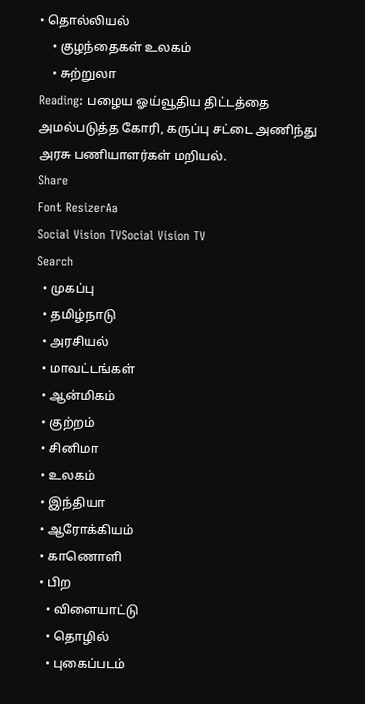• தொல்லியல்
    • குழந்தைகள் உலகம்
    • சுற்றுலா
Reading: பழைய ஓய்வூதிய திட்டத்தை அமல்படுத்த கோரி, கருப்பு சட்டை அணிந்து அரசு பணியாளர்கள் மறியல்.
Share
Font ResizerAa
Social Vision TVSocial Vision TV
Search
  • முகப்பு
  • தமிழ்நாடு
  • அரசியல்
  • மாவட்டங்கள்
  • ஆன்மிகம்
  • குற்றம்
  • சினிமா
  • உலகம்
  • இந்தியா
  • ஆரோக்கியம்
  • காணொளி
  • பிற
    • விளையாட்டு
    • தொழில்
    • புகைப்படம்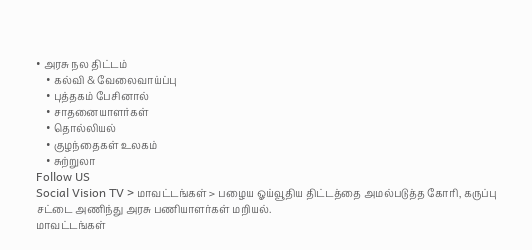• அரசு நல திட்டம்
    • கல்வி & வேலைவாய்ப்பு
    • புத்தகம் பேசினால்
    • சாதனையாளர்கள்
    • தொல்லியல்
    • குழந்தைகள் உலகம்
    • சுற்றுலா
Follow US
Social Vision TV > மாவட்டங்கள் > பழைய ஓய்வூதிய திட்டத்தை அமல்படுத்த கோரி, கருப்பு சட்டை அணிந்து அரசு பணியாளர்கள் மறியல்.
மாவட்டங்கள்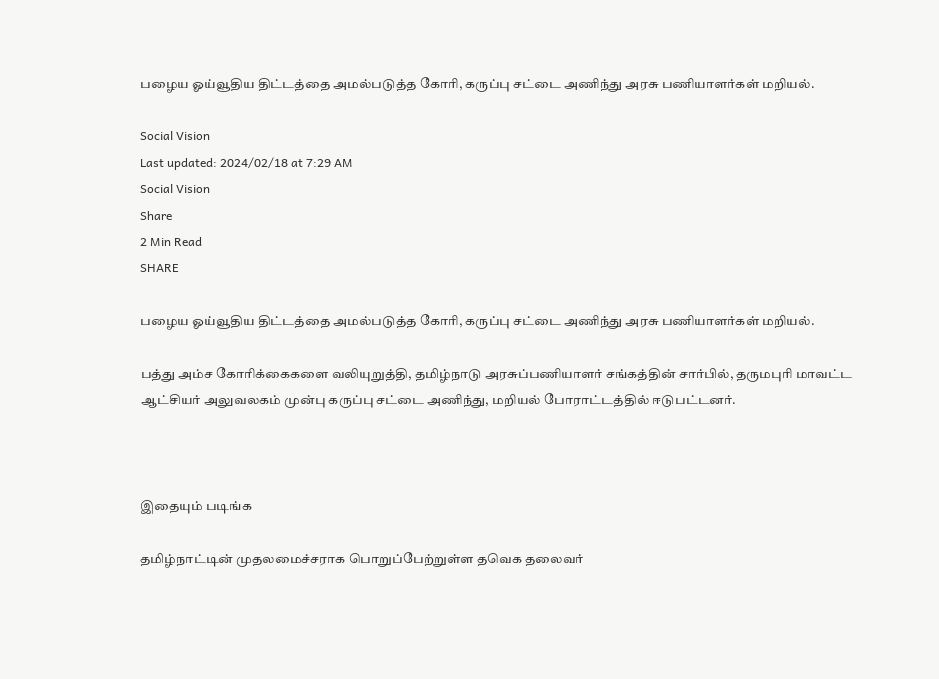பழைய ஓய்வூதிய திட்டத்தை அமல்படுத்த கோரி, கருப்பு சட்டை அணிந்து அரசு பணியாளர்கள் மறியல்.

Social Vision
Last updated: 2024/02/18 at 7:29 AM
Social Vision
Share
2 Min Read
SHARE

பழைய ஓய்வூதிய திட்டத்தை அமல்படுத்த கோரி, கருப்பு சட்டை அணிந்து அரசு பணியாளர்கள் மறியல்.

பத்து அம்ச கோரிக்கைகளை வலியுறுத்தி, தமிழ்நாடு அரசுப்பணியாளர் சங்கத்தின் சார்பில், தருமபுரி மாவட்ட ஆட்சியர் அலுவலகம் முன்பு கருப்பு சட்டை அணிந்து, மறியல் போராட்டத்தில் ஈடுபட்டனர்.



இதையும் படிங்க

தமிழ்நாட்டின் முதலமைச்சராக பொறுப்பேற்றுள்ள தவெக தலைவர்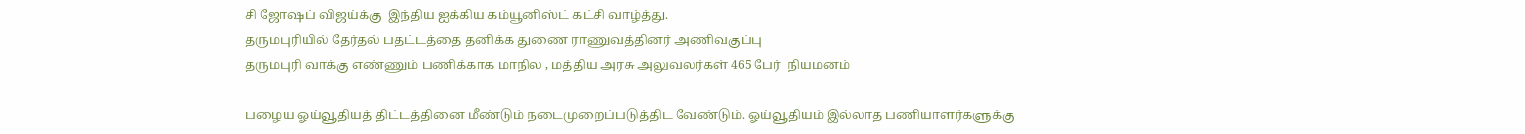சி ஜோஷப் விஜய்க்கு  இந்திய ஐக்கிய கம்யூனிஸ்ட் கட்சி வாழ்த்து.
தருமபுரியில் தேர்தல் பதட்டத்தை தனிக்க துணை ராணுவத்தினர் அணிவகுப்பு
தருமபுரி வாக்கு எண்ணும் பணிக்காக மாநில , மத்திய அரசு அலுவலர்கள் 465 பேர்  நியமனம்

பழைய ஓய்வூதியத் திட்டத்தினை மீண்டும் நடைமுறைப்படுத்திட வேண்டும். ஓய்வூதியம் இல்லாத பணியாளர்களுக்கு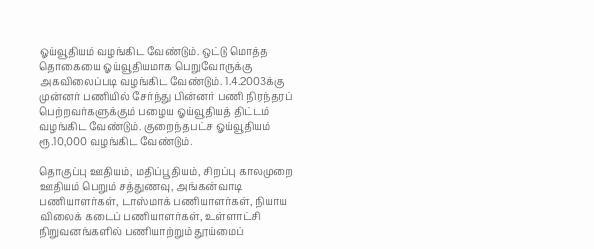ஓய்வூதியம் வழங்கிட வேண்டும். ஒட்டு மொத்த தொகையை ஓய்வூதியமாக பெறுவோருக்கு அகவிலைப்படி வழங்கிட வேண்டும். 1.4.2003க்கு முன்னர் பணியில் சேர்ந்து பின்னர் பணி நிரந்தரப் பெற்றவர்களுக்கும் பழைய ஓய்வூதியத் திட்டம் வழங்கிட வேண்டும். குறைந்தபட்ச ஓய்வூதியம் ரூ.10,000 வழங்கிட வேண்டும்.

தொகுப்பு ஊதியம், மதிப்பூதியம், சிறப்பு காலமுறை ஊதியம் பெறும் சத்துணவு, அங்கன்வாடி பணியாளர்கள், டாஸ்மாக் பணியாளர்கள், நியாய விலைக் கடைப் பணியாளர்கள், உள்ளாட்சி நிறுவனங்களில் பணியாற்றும் தூய்மைப்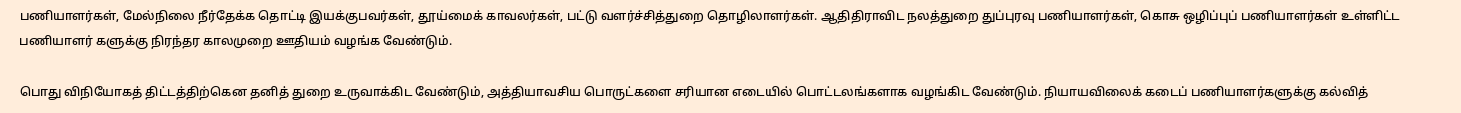பணியாளர்கள், மேல்நிலை நீர்தேக்க தொட்டி இயக்குபவர்கள், தூய்மைக் காவலர்கள், பட்டு வளர்ச்சித்துறை தொழிலாளர்கள். ஆதிதிராவிட நலத்துறை துப்புரவு பணியாளர்கள், கொசு ஒழிப்புப் பணியாளர்கள் உள்ளிட்ட பணியாளர் களுக்கு நிரந்தர காலமுறை ஊதியம் வழங்க வேண்டும்.

பொது விநியோகத் திட்டத்திற்கென தனித் துறை உருவாக்கிட வேண்டும், அத்தியாவசிய பொருட்களை சரியான எடையில் பொட்டலங்களாக வழங்கிட வேண்டும். நியாயவிலைக் கடைப் பணியாளர்களுக்கு கல்வித்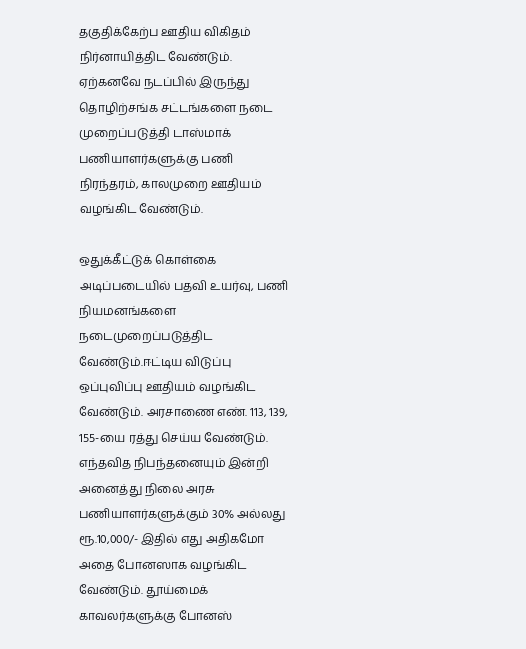தகுதிக்கேற்ப ஊதிய விகிதம் நிர்னாயித்திட வேண்டும்.
ஏற்கனவே நடப்பில் இருந்து தொழிற்சங்க சட்டங்களை நடை முறைப்படுத்தி டாஸ்மாக் பணியாளர்களுக்கு பணி நிரந்தரம், காலமுறை ஊதியம் வழங்கிட வேண்டும்.

ஒதுக்கீட்டுக் கொள்கை அடிப்படையில் பதவி உயர்வு, பணி நியமனங்களை நடைமுறைப்படுத்திட வேண்டும்.ஈட்டிய விடுப்பு ஒப்புவிப்பு ஊதியம் வழங்கிட வேண்டும். அரசாணை எண். 113, 139, 155-யை ரத்து செய்ய வேண்டும்.
எந்தவித நிபந்தனையும் இன்றி அனைத்து நிலை அரசு பணியாளர்களுக்கும் 30% அல்லது ரூ.10,000/- இதில் எது அதிகமோ அதை போனஸாக வழங்கிட வேண்டும். தூய்மைக் காவலர்களுக்கு போனஸ்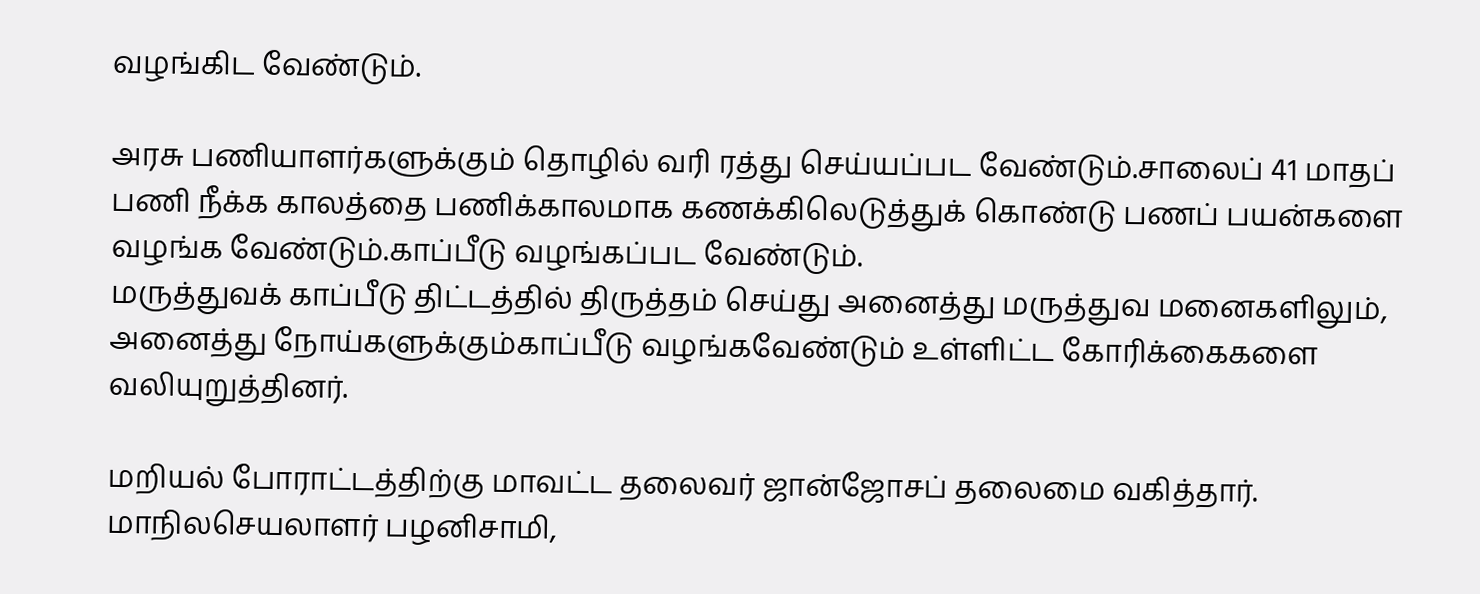வழங்கிட வேண்டும்.

அரசு பணியாளர்களுக்கும் தொழில் வரி ரத்து செய்யப்பட வேண்டும்.சாலைப் 41 மாதப் பணி நீக்க காலத்தை பணிக்காலமாக கணக்கிலெடுத்துக் கொண்டு பணப் பயன்களை வழங்க வேண்டும்.காப்பீடு வழங்கப்பட வேண்டும்.
மருத்துவக் காப்பீடு திட்டத்தில் திருத்தம் செய்து அனைத்து மருத்துவ மனைகளிலும், அனைத்து நோய்களுக்கும்காப்பீடு வழங்கவேண்டும் உள்ளிட்ட கோரிக்கைகளை வலியுறுத்தினர்.

மறியல் போராட்டத்திற்கு மாவட்ட தலைவர் ஜான்ஜோசப் தலைமை வகித்தார்.
மாநிலசெயலாளர் பழனிசாமி,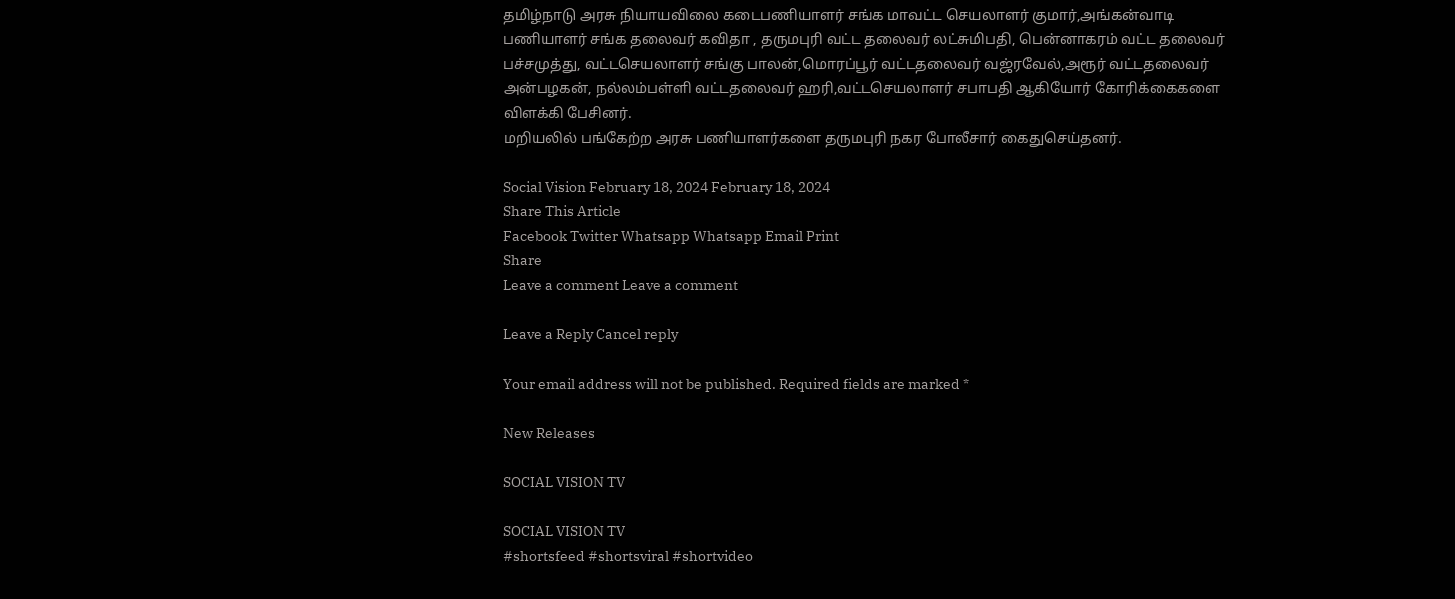தமிழ்நாடு அரசு நியாயவிலை கடைபணியாளர் சங்க மாவட்ட செயலாளர் குமார்,அங்கன்வாடி பணியாளர் சங்க தலைவர் கவிதா , தருமபுரி வட்ட தலைவர் லட்சுமிபதி, பென்னாகரம் வட்ட தலைவர் பச்சமுத்து, வட்டசெயலாளர் சங்கு பாலன்,மொரப்பூர் வட்டதலைவர் வஜ்ரவேல்,அரூர் வட்டதலைவர் அன்பழகன், நல்லம்பள்ளி வட்டதலைவர் ஹரி,வட்டசெயலாளர் சபாபதி ஆகியோர் கோரிக்கைகளை விளக்கி பேசினர்.
மறியலில் பங்கேற்ற அரசு பணியாளர்களை தருமபுரி நகர போலீசார் கைதுசெய்தனர்.

Social Vision February 18, 2024 February 18, 2024
Share This Article
Facebook Twitter Whatsapp Whatsapp Email Print
Share
Leave a comment Leave a comment

Leave a Reply Cancel reply

Your email address will not be published. Required fields are marked *

New Releases

SOCIAL VISION TV

SOCIAL VISION TV
#shortsfeed #shortsviral #shortvideo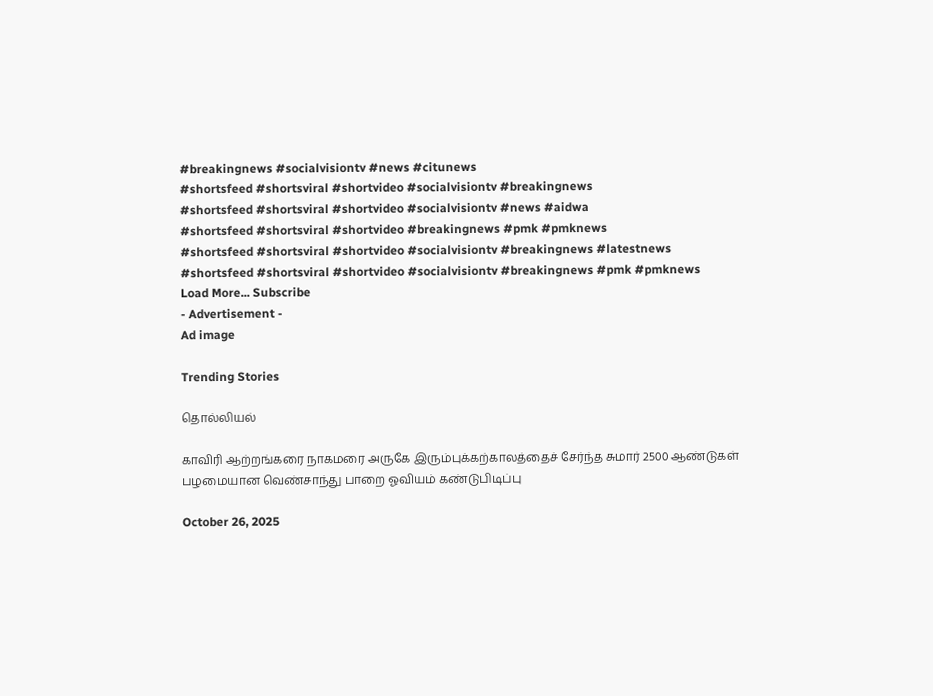#breakingnews #socialvisiontv #news #citunews
#shortsfeed #shortsviral #shortvideo #socialvisiontv #breakingnews
#shortsfeed #shortsviral #shortvideo #socialvisiontv #news #aidwa
#shortsfeed #shortsviral #shortvideo #breakingnews #pmk #pmknews
#shortsfeed #shortsviral #shortvideo #socialvisiontv #breakingnews #latestnews
#shortsfeed #shortsviral #shortvideo #socialvisiontv #breakingnews #pmk #pmknews
Load More... Subscribe
- Advertisement -
Ad image

Trending Stories

தொல்லியல்

காவிரி ஆற்றங்கரை நாகமரை அருகே இரும்புக்கற்காலத்தைச் சேர்ந்த சுமார் 2500 ஆண்டுகள் பழமையான வெண்சாந்து பாறை ஓவியம் கண்டுபிடிப்பு

October 26, 2025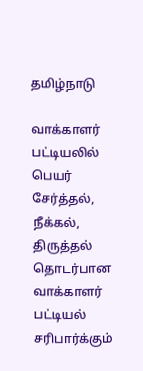தமிழ்நாடு

வாக்காளர் பட்டியலில் பெயர் சேர்த்தல், நீக்கல், திருத்தல் தொடர்பான வாக்காளர் பட்டியல் சரிபார்க்கும்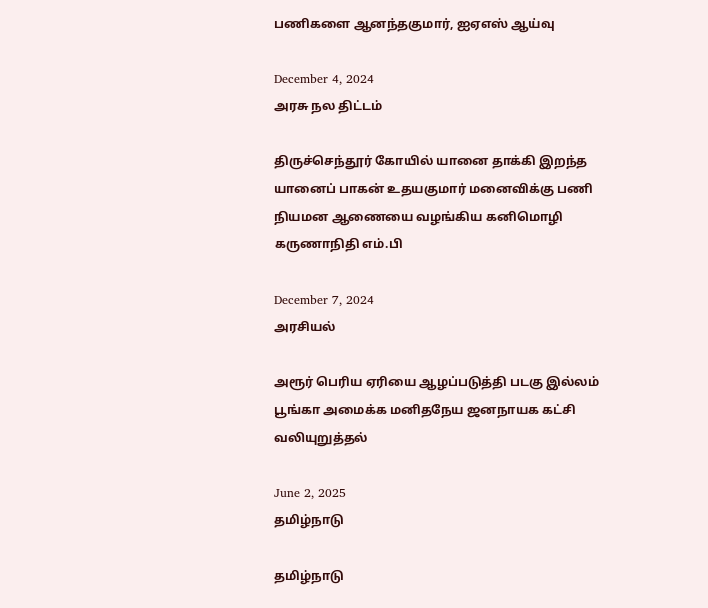பணிகளை ஆனந்தகுமார், ஐஏஎஸ் ஆய்வு

December 4, 2024
அரசு நல திட்டம்

திருச்செந்தூர் கோயில் யானை தாக்கி இறந்த யானைப் பாகன் உதயகுமார் மனைவிக்கு பணி நியமன ஆணையை வழங்கிய கனிமொழி கருணாநிதி எம்.பி

December 7, 2024
அரசியல்

அரூர் பெரிய ஏரியை ஆழப்படுத்தி படகு இல்லம் பூங்கா அமைக்க மனிதநேய ஜனநாயக கட்சி வலியுறுத்தல்

June 2, 2025
தமிழ்நாடு

தமிழ்நாடு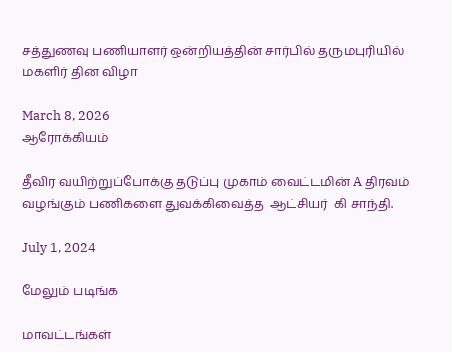சத்துணவு பணியாளர் ஒன்றியத்தின் சார்பில் தருமபுரியில் மகளிர் தின விழா

March 8, 2026
ஆரோக்கியம்

தீவிர வயிற்றுப்போக்கு தடுப்பு முகாம் வைட்டமின் A திரவம் வழங்கும் பணிகளை துவக்கிவைத்த  ஆட்சியர்  கி சாந்தி.

July 1, 2024

மேலும் படிங்க

மாவட்டங்கள்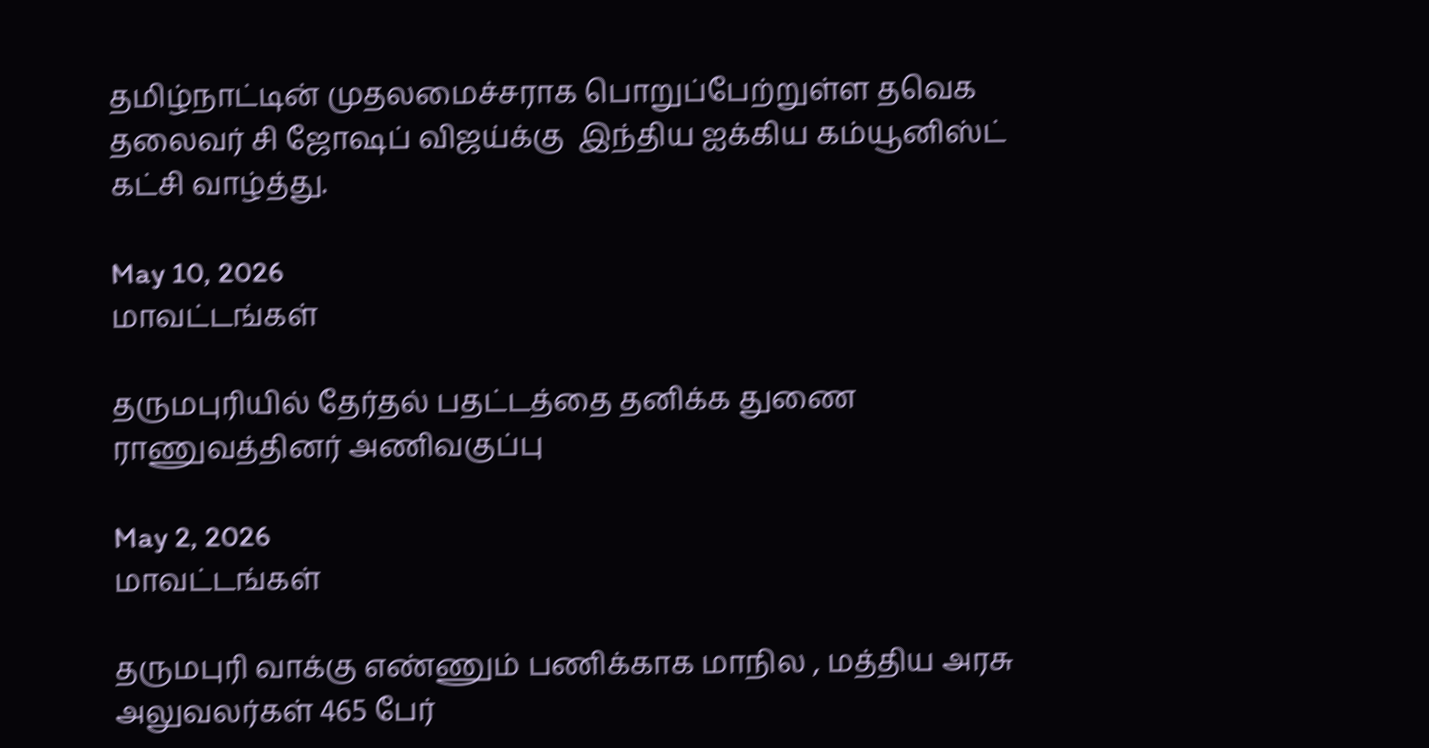தமிழ்நாட்டின் முதலமைச்சராக பொறுப்பேற்றுள்ள தவெக தலைவர் சி ஜோஷப் விஜய்க்கு  இந்திய ஐக்கிய கம்யூனிஸ்ட் கட்சி வாழ்த்து.

May 10, 2026
மாவட்டங்கள்

தருமபுரியில் தேர்தல் பதட்டத்தை தனிக்க துணை ராணுவத்தினர் அணிவகுப்பு

May 2, 2026
மாவட்டங்கள்

தருமபுரி வாக்கு எண்ணும் பணிக்காக மாநில , மத்திய அரசு அலுவலர்கள் 465 பேர்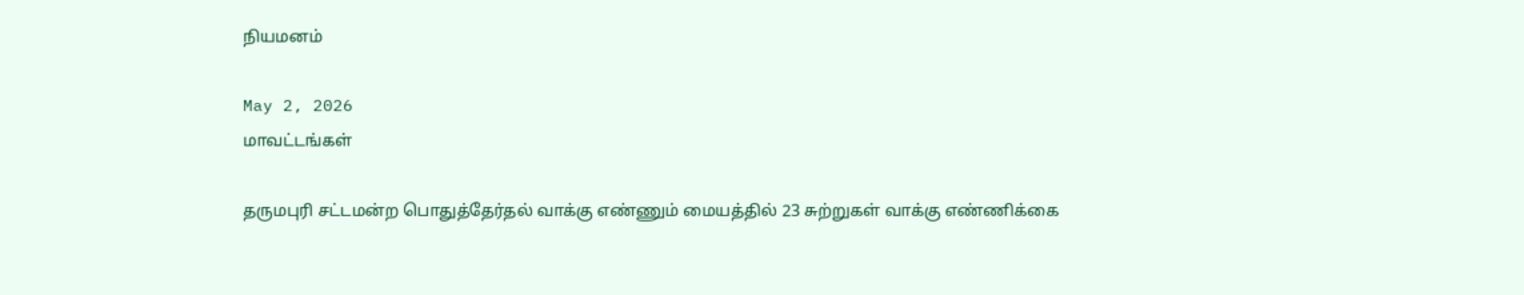நியமனம்

May 2, 2026
மாவட்டங்கள்

தருமபுரி சட்டமன்ற பொதுத்தேர்தல் வாக்கு எண்ணும் மையத்தில் 23 சுற்றுகள் வாக்கு எண்ணிக்கை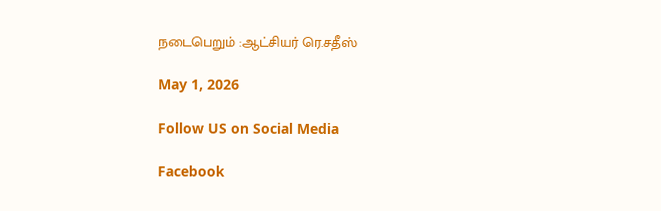நடைபெறும் :ஆட்சியர் ரெ.சதீஸ்

May 1, 2026

Follow US on Social Media

Facebook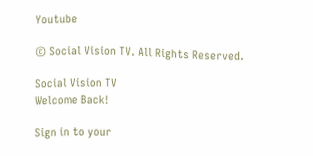Youtube

© Social Vision TV. All Rights Reserved.

Social Vision TV
Welcome Back!

Sign in to your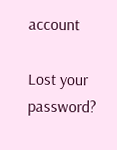account

Lost your password?